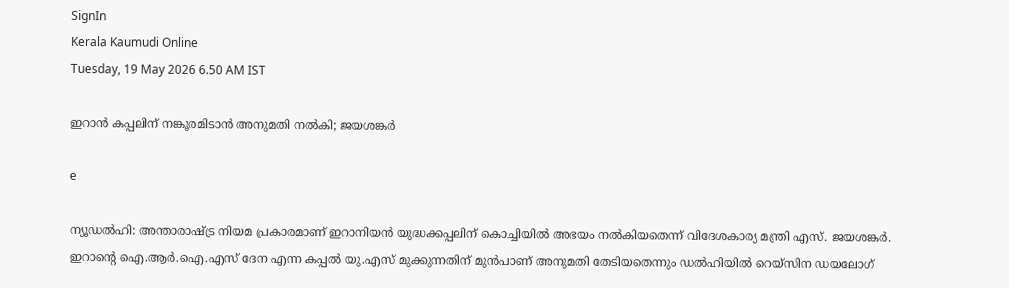SignIn
Kerala Kaumudi Online
Tuesday, 19 May 2026 6.50 AM IST

ഇറാൻ കപ്പലിന് നങ്കൂരമിടാൻ അനുമതി നൽകി; ജയശങ്കർ

e

ന്യൂഡൽഹി: അന്താരാഷ്ട്ര നിയമ പ്രകാരമാണ് ഇറാനിയൻ യുദ്ധക്കപ്പലിന് കൊച്ചിയിൽ അഭയം നൽകിയതെന്ന് വിദേശകാര്യ മന്ത്രി എസ്. ജയശങ്കർ. ഇറാന്റെ ഐ.ആർ.ഐ.എസ് ദേന എന്ന കപ്പൽ യു.എസ് മുക്കുന്നതിന് മുൻപാണ് അനുമതി തേടിയതെന്നും ഡൽഹിയിൽ റെയ്സിന ഡയലോഗ്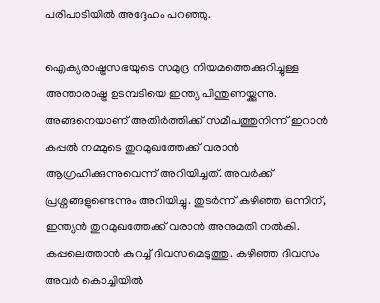പരിപാടിയിൽ അദ്ദേഹം പറഞ്ഞു.

ഐക്യരാഷ്ട്രസഭയുടെ സമുദ്ര നിയമത്തെക്കുറിച്ചുള്ള അന്താരാഷ്ട്ര ഉടമ്പടിയെ ഇന്ത്യ പിന്തുണയ്ക്കുന്നു. അങ്ങനെയാണ് അതിർത്തിക്ക് സമീപത്തുനിന്ന് ഇറാൻ കപ്പൽ നമ്മുടെ തുറമുഖത്തേക്ക് വരാൻ ആഗ്രഹിക്കുന്നുവെന്ന് അറിയിച്ചത്. അവർക്ക് പ്രശ്നങ്ങളുണ്ടെന്നും അറിയിച്ചു. തുടർന്ന് കഴിഞ്ഞ ഒന്നിന്, ഇന്ത്യൻ തുറമുഖത്തേക്ക് വരാൻ അനുമതി നൽകി. കപ്പലെത്താൻ കുറച്ച് ദിവസമെടുത്തു. കഴിഞ്ഞ ദിവസം അവർ കൊച്ചിയിൽ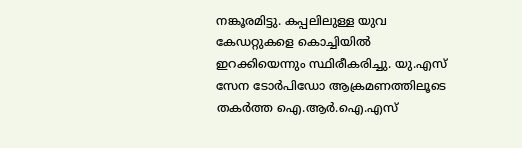നങ്കൂരമിട്ടു. കപ്പലിലുള്ള യുവ കേഡറ്റുകളെ കൊച്ചിയിൽ ഇറക്കിയെന്നും സ്ഥിരീകരിച്ചു. യു.എസ് സേന ടോർപിഡോ ആക്രമണത്തിലൂടെ തകർത്ത ഐ.ആർ.ഐ.എസ്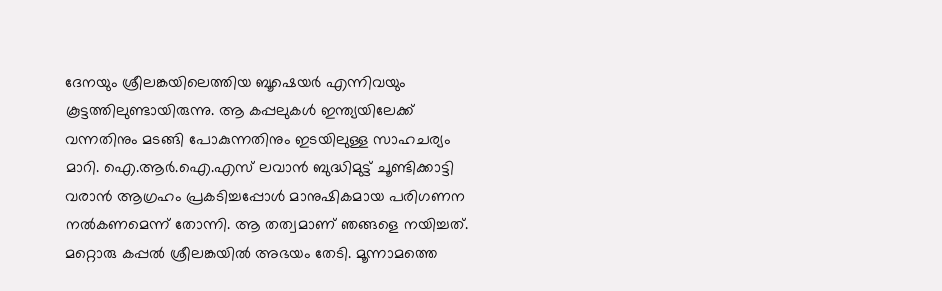ദേനയും ശ്രീലങ്കയിലെത്തിയ ബൂഷെയർ എന്നിവയും കൂട്ടത്തിലുണ്ടായിരുന്നു. ആ കപ്പലുകൾ ഇന്ത്യയിലേക്ക് വന്നതിനും മടങ്ങി പോകുന്നതിനും ഇടയിലുള്ള സാഹചര്യം മാറി. ഐ.ആർ.ഐ.എസ് ലവാൻ ബുദ്ധിമുട്ട് ചൂണ്ടിക്കാട്ടി വരാൻ ആഗ്രഹം പ്രകടിച്ചപ്പോൾ മാനുഷികമായ പരിഗണന നൽകണമെന്ന് തോന്നി. ആ തത്വമാണ് ഞങ്ങളെ നയിച്ചത്. മറ്റൊരു കപ്പൽ ശ്രീലങ്കയിൽ അഭയം തേടി. മൂന്നാമത്തെ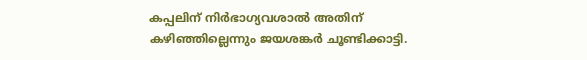കപ്പലിന് നിർഭാഗ്യവശാൽ അതിന് കഴിഞ്ഞില്ലെന്നും ജയശങ്കർ ചൂണ്ടിക്കാട്ടി.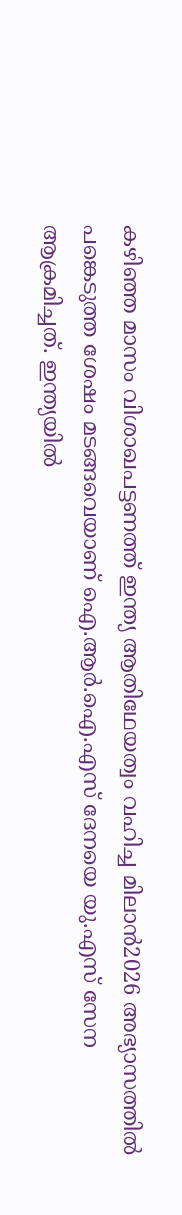കഴിഞ്ഞ മാസം വിശാഖപട്ടണത്ത് ഇന്ത്യ ആതിഥേയത്വം വഹിച്ച മിലാൻ2026 അഭ്യാസത്തിൽ പങ്കെടുത്ത ശേഷം മടങ്ങവെയാണ് ഐ.ആർ.ഐ.എസ് ദേനയെ യു.എസ് സേന ആക്രമിച്ചത്. ഇന്ത്യയിൽ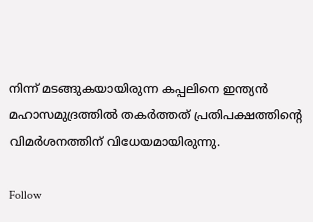നിന്ന് മടങ്ങുകയായിരുന്ന കപ്പലിനെ ഇന്ത്യൻ മഹാസമുദ്രത്തിൽ തകർത്തത് പ്രതിപക്ഷത്തിന്റെ വിമർശനത്തിന് വിധേയമായിരുന്നു.

Follow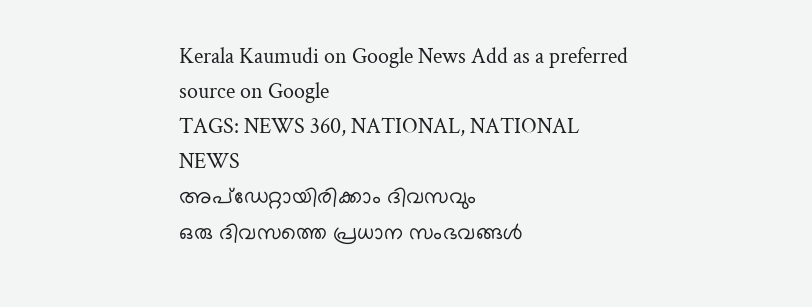Kerala Kaumudi on Google News Add as a preferred source on Google
TAGS: NEWS 360, NATIONAL, NATIONAL NEWS
അപ്ഡേറ്റായിരിക്കാം ദിവസവും
ഒരു ദിവസത്തെ പ്രധാന സംഭവങ്ങൾ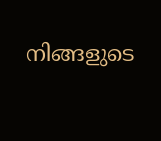നിങ്ങളുടെ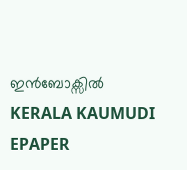ഇൻബോക്സിൽ
KERALA KAUMUDI EPAPER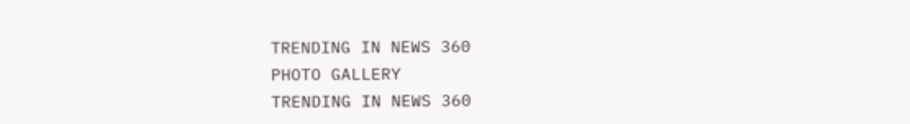TRENDING IN NEWS 360
PHOTO GALLERY
TRENDING IN NEWS 360